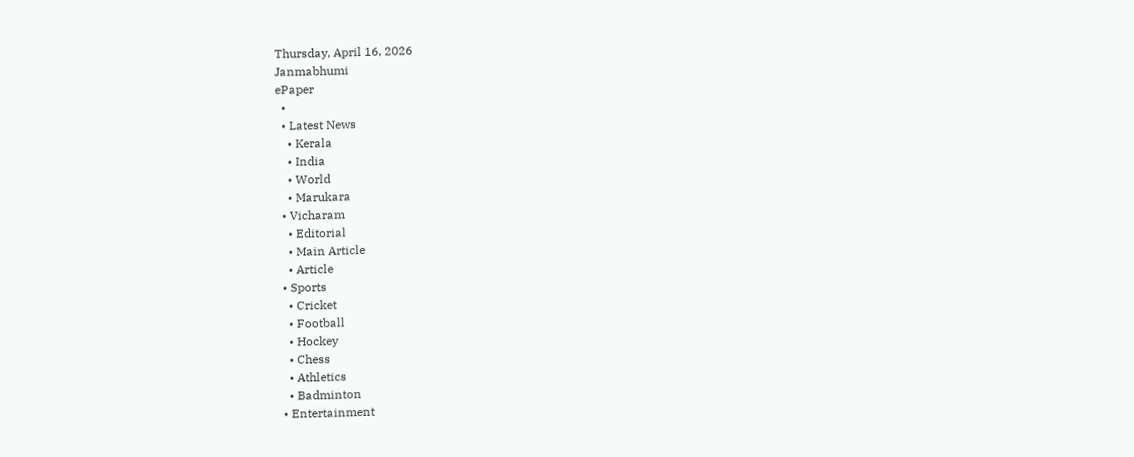Thursday, April 16, 2026
Janmabhumi
ePaper
  •
  • Latest News
    • Kerala
    • India
    • World
    • Marukara
  • Vicharam
    • Editorial
    • Main Article
    • Article
  • Sports
    • Cricket
    • Football
    • Hockey
    • Chess
    • Athletics
    • Badminton
  • Entertainment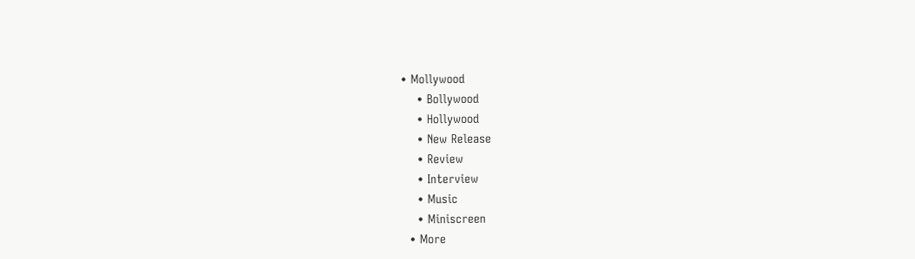• Mollywood
    • Bollywood
    • Hollywood
    • New Release
    • Review
    • Interview
    • Music
    • Miniscreen
  • More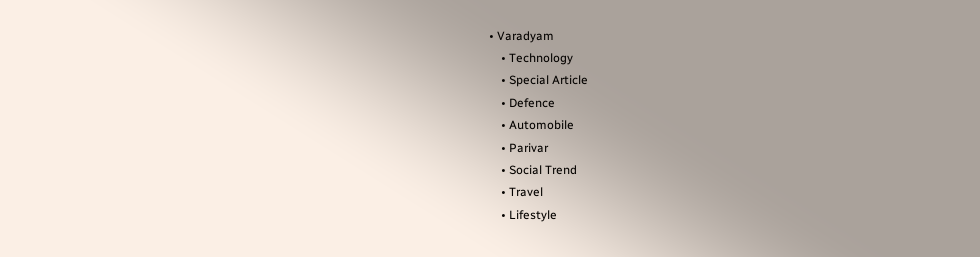• Varadyam
    • Technology
    • Special Article
    • Defence
    • Automobile
    • Parivar
    • Social Trend
    • Travel
    • Lifestyle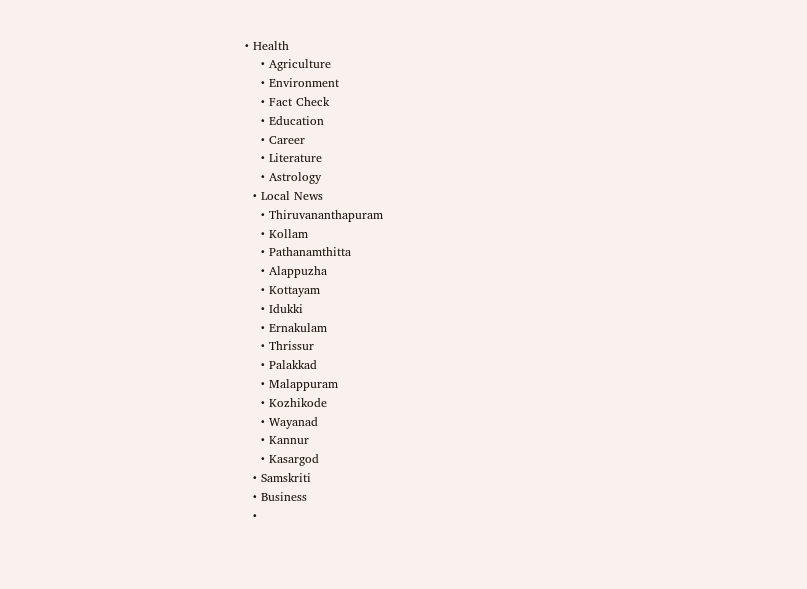• Health
    • Agriculture
    • Environment
    • Fact Check
    • Education
    • Career
    • Literature
    • Astrology
  • Local News
    • Thiruvananthapuram
    • Kollam
    • Pathanamthitta
    • Alappuzha
    • Kottayam
    • Idukki
    • Ernakulam
    • Thrissur
    • Palakkad
    • Malappuram
    • Kozhikode
    • Wayanad
    • Kannur
    • Kasargod
  • Samskriti
  • Business
  •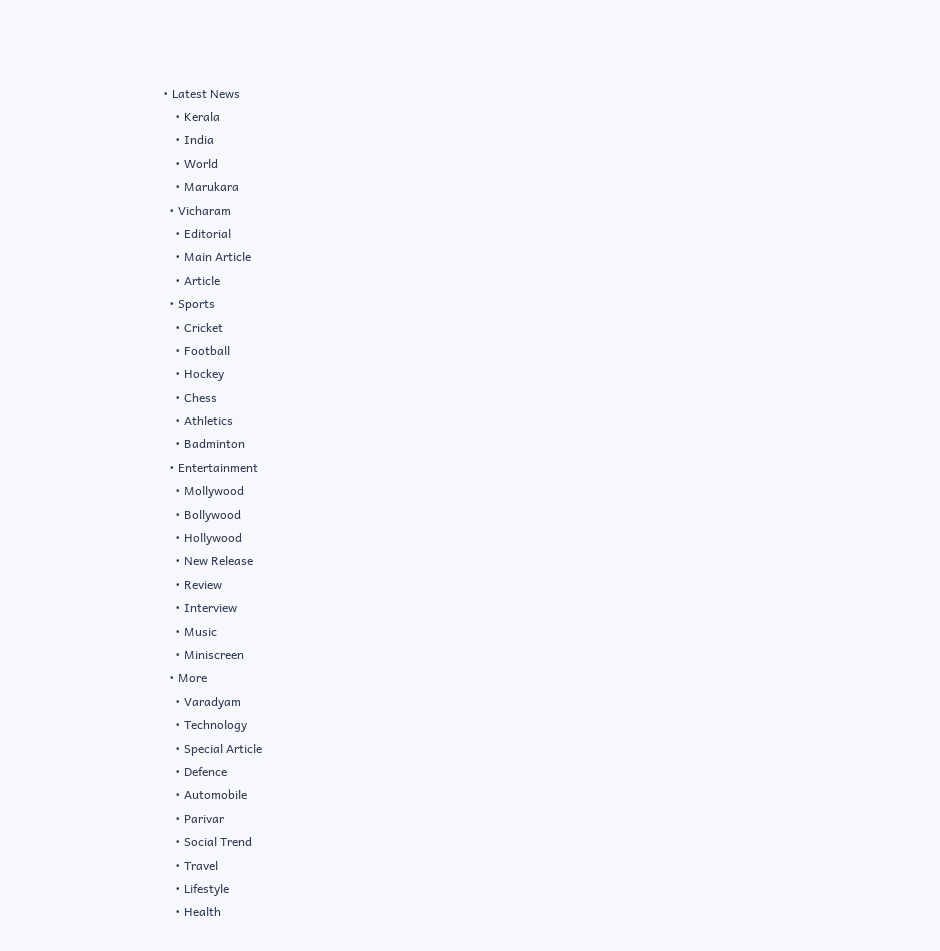• Latest News
    • Kerala
    • India
    • World
    • Marukara
  • Vicharam
    • Editorial
    • Main Article
    • Article
  • Sports
    • Cricket
    • Football
    • Hockey
    • Chess
    • Athletics
    • Badminton
  • Entertainment
    • Mollywood
    • Bollywood
    • Hollywood
    • New Release
    • Review
    • Interview
    • Music
    • Miniscreen
  • More
    • Varadyam
    • Technology
    • Special Article
    • Defence
    • Automobile
    • Parivar
    • Social Trend
    • Travel
    • Lifestyle
    • Health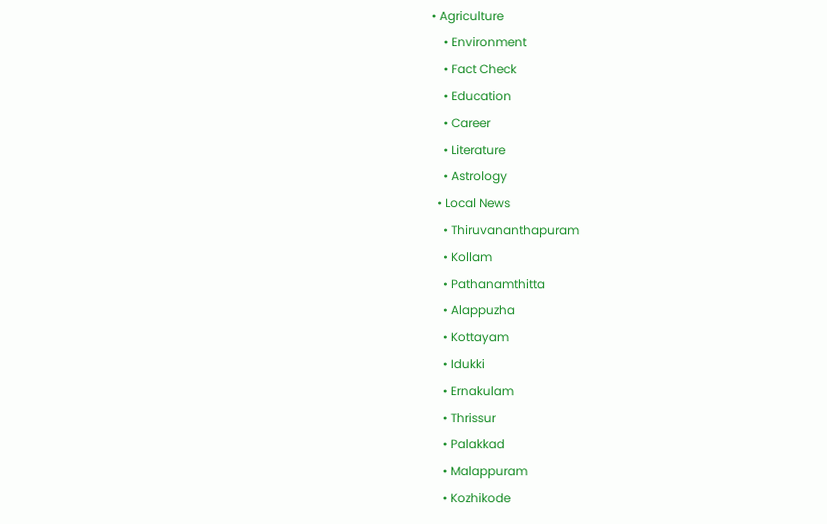• Agriculture
    • Environment
    • Fact Check
    • Education
    • Career
    • Literature
    • Astrology
  • Local News
    • Thiruvananthapuram
    • Kollam
    • Pathanamthitta
    • Alappuzha
    • Kottayam
    • Idukki
    • Ernakulam
    • Thrissur
    • Palakkad
    • Malappuram
    • Kozhikode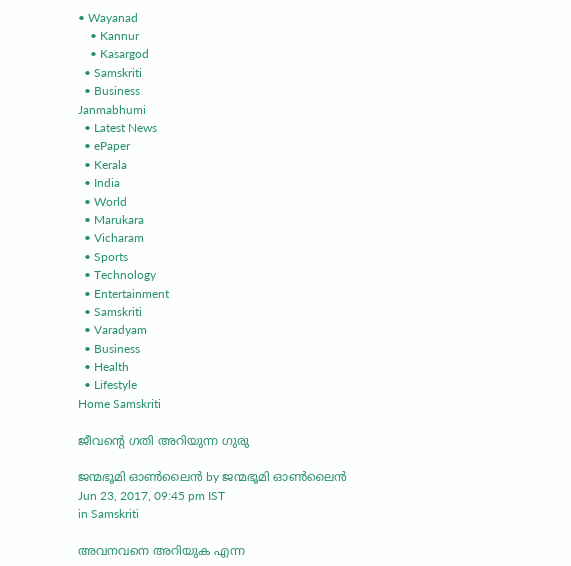• Wayanad
    • Kannur
    • Kasargod
  • Samskriti
  • Business
Janmabhumi
  • Latest News
  • ePaper
  • Kerala
  • India
  • World
  • Marukara
  • Vicharam
  • Sports
  • Technology
  • Entertainment
  • Samskriti
  • Varadyam
  • Business
  • Health
  • Lifestyle
Home Samskriti

ജീവന്റെ ഗതി അറിയുന്ന ഗുരു

ജന്മഭൂമി ഓണ്‍ലൈന്‍ by ജന്മഭൂമി ഓണ്‍ലൈന്‍
Jun 23, 2017, 09:45 pm IST
in Samskriti

അവനവനെ അറിയുക എന്ന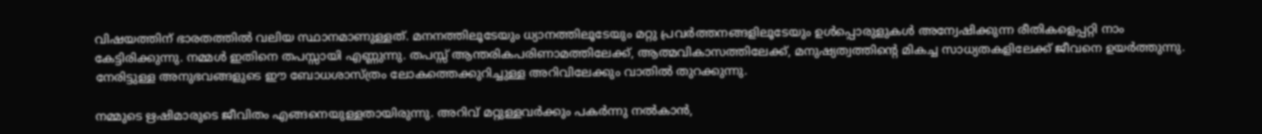വിഷയത്തിന് ഭാരതത്തില്‍ വലിയ സ്ഥാനമാണുള്ളത്. മനനത്തിലൂടേയും ധ്യാനത്തിലൂടേയും മറ്റു പ്രവര്‍ത്തനങ്ങളിലൂടേയും ഉള്‍പ്പൊരുളുകള്‍ അന്വേഷിക്കുന്ന രീതികളെപ്പറ്റി നാം കേട്ടിരിക്കുന്നു. നമ്മള്‍ ഇതിനെ തപസ്സായി എണ്ണുന്നു. തപസ്സ് ആന്തരികപരിണാമത്തിലേക്ക്, ആത്മവികാസത്തിലേക്ക്, മനുഷ്യത്വത്തിന്റെ മികച്ച സാധ്യതകളിലേക്ക് ജീവനെ ഉയര്‍ത്തുന്നു. നേരിട്ടുള്ള അനുഭവങ്ങളുടെ ഈ ബോധശാസ്ത്രം ലോകത്തെക്കുറിച്ചുള്ള അറിവിലേക്കും വാതില്‍ തുറക്കുന്നു.

നമ്മുടെ ഋഷിമാരുടെ ജീവിതം എങ്ങനെയുള്ളതായിരുന്നു. അറിവ് മറ്റുള്ളവര്‍ക്കും പകര്‍ന്നു നല്‍കാന്‍,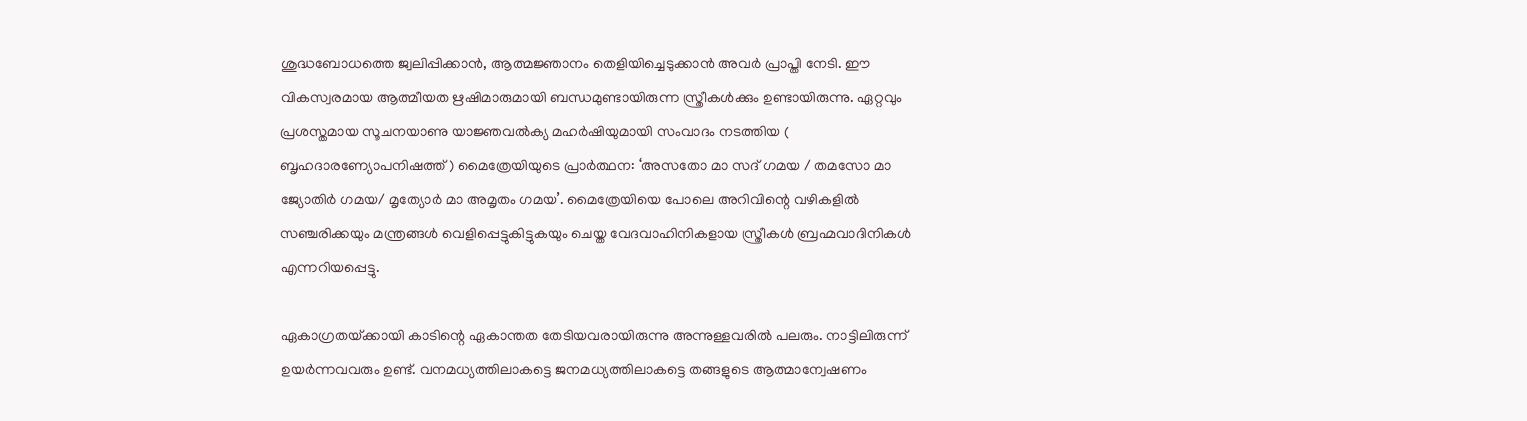ശുദ്ധബോധത്തെ ജ്വലിപ്പിക്കാന്‍, ആത്മജ്ഞാനം തെളിയിച്ചെടുക്കാന്‍ അവര്‍ പ്രാപ്തി നേടി. ഈ വികസ്വരമായ ആത്മീയത ഋഷിമാരുമായി ബന്ധമുണ്ടായിരുന്ന സ്ത്രീകള്‍ക്കും ഉണ്ടായിരുന്നു. ഏറ്റവും പ്രശസ്തമായ സൂചനയാണു യാജ്ഞവല്‍ക്യ മഹര്‍ഷിയുമായി സംവാദം നടത്തിയ ( ബൃഹദാരണ്യോപനിഷത്ത് ) മൈത്രേയിയുടെ പ്രാര്‍ത്ഥന: ‘അസതോ മാ സദ് ഗമയ / തമസോ മാ ജ്യോതിര്‍ ഗമയ/ മൃത്യോര്‍ മാ അമൃതം ഗമയ’. മൈത്രേയിയെ പോലെ അറിവിന്റെ വഴികളില്‍ സഞ്ചരിക്കയും മന്ത്രങ്ങള്‍ വെളിപ്പെട്ടുകിട്ടുകയും ചെയ്ത വേദവാഹിനികളായ സ്ത്രീകള്‍ ബ്രഹ്മവാദിനികള്‍ എന്നറിയപ്പെട്ടു.

ഏകാഗ്രതയ്‌ക്കായി കാടിന്റെ ഏകാന്തത തേടിയവരായിരുന്നു അന്നുള്ളവരില്‍ പലരും. നാട്ടിലിരുന്ന് ഉയര്‍ന്നവവരും ഉണ്ട്. വനമധ്യത്തിലാകട്ടെ ജനമധ്യത്തിലാകട്ടെ തങ്ങളുടെ ആത്മാന്വേഷണം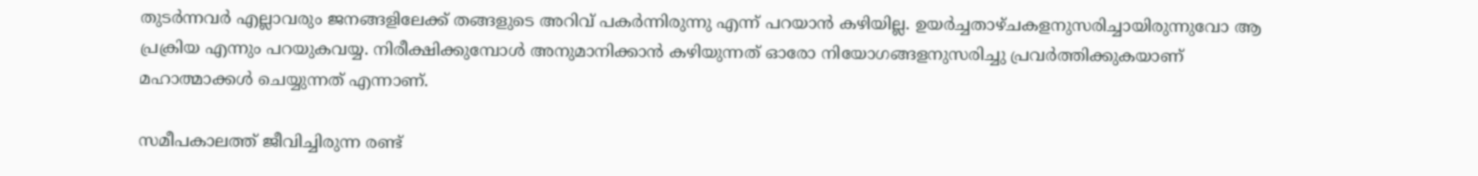തുടര്‍ന്നവര്‍ എല്ലാവരും ജനങ്ങളിലേക്ക് തങ്ങളുടെ അറിവ് പകര്‍ന്നിരുന്നു എന്ന് പറയാന്‍ കഴിയില്ല. ഉയര്‍ച്ചതാഴ്ചകളനുസരിച്ചായിരുന്നുവോ ആ പ്രക്രിയ എന്നും പറയുകവയ്യ. നിരീക്ഷിക്കുമ്പോള്‍ അനുമാനിക്കാന്‍ കഴിയുന്നത് ഓരോ നിയോഗങ്ങളനുസരിച്ചു പ്രവര്‍ത്തിക്കുകയാണ് മഹാത്മാക്കള്‍ ചെയ്യുന്നത് എന്നാണ്.

സമീപകാലത്ത് ജീവിച്ചിരുന്ന രണ്ട്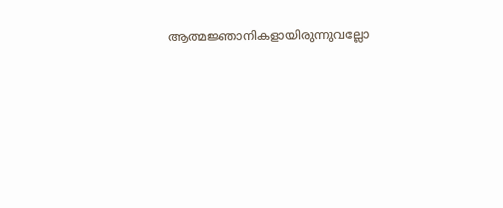ആത്മജ്ഞാനികളായിരുന്നുവല്ലോ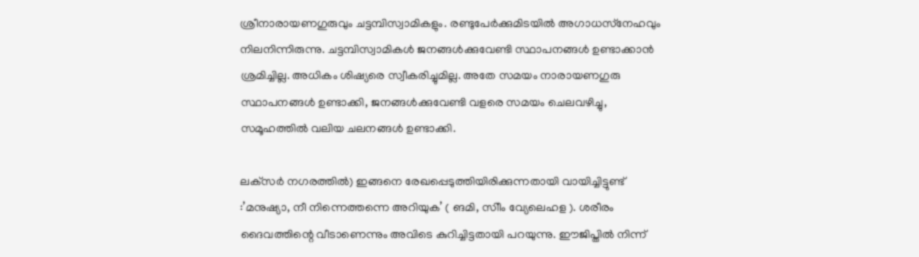ശ്രീനാരായണഗുരുവും ചട്ടമ്പിസ്വാമികളും. രണ്ടുപേര്‍ക്കുമിടയില്‍ അഗാധസ്‌നേഹവും നിലനിന്നിരുന്നു. ചട്ടമ്പിസ്വാമികള്‍ ജനങ്ങള്‍ക്കുവേണ്ടി സ്ഥാപനങ്ങള്‍ ഉണ്ടാക്കാന്‍ ശ്രമിച്ചില്ല. അധികം ശിഷ്യരെ സ്വീകരിച്ചുമില്ല. അതേ സമയം നാരായണഗുരു സ്ഥാപനങ്ങള്‍ ഉണ്ടാക്കി, ജനങ്ങള്‍ക്കുവേണ്ടി വളരെ സമയം ചെലവഴിച്ചു, സമൂഹത്തില്‍ വലിയ ചലനങ്ങള്‍ ഉണ്ടാക്കി.

ലക്‌സര്‍ നഗരത്തില്‍) ഇങ്ങനെ രേഖപ്പെടുത്തിയിരിക്കുന്നതായി വായിച്ചിട്ടുണ്ട് :’മനുഷ്യാ, നീ നിന്നെത്തന്നെ അറിയുക’ ( ങമി, സിീം വ്യേലെഹള ). ശരീരം ദൈവത്തിന്റെ വീടാണെന്നും അവിടെ കുറിച്ചിട്ടതായി പറയുന്നു. ഈജിപ്തില്‍ നിന്ന്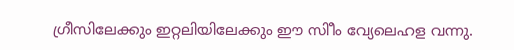ഗ്രീസിലേക്കും ഇറ്റലിയിലേക്കും ഈ സിീം വ്യേലെഹള വന്നു.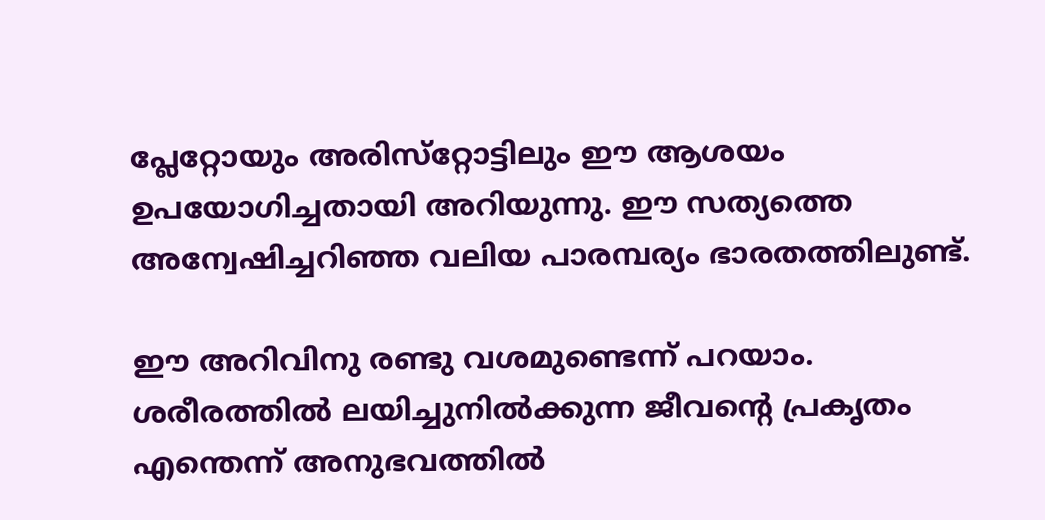പ്ലേറ്റോയും അരിസ്‌റ്റോട്ടിലും ഈ ആശയം ഉപയോഗിച്ചതായി അറിയുന്നു. ഈ സത്യത്തെ അന്വേഷിച്ചറിഞ്ഞ വലിയ പാരമ്പര്യം ഭാരതത്തിലുണ്ട്.

ഈ അറിവിനു രണ്ടു വശമുണ്ടെന്ന് പറയാം. ശരീരത്തില്‍ ലയിച്ചുനില്‍ക്കുന്ന ജീവന്റെ പ്രകൃതം എന്തെന്ന് അനുഭവത്തില്‍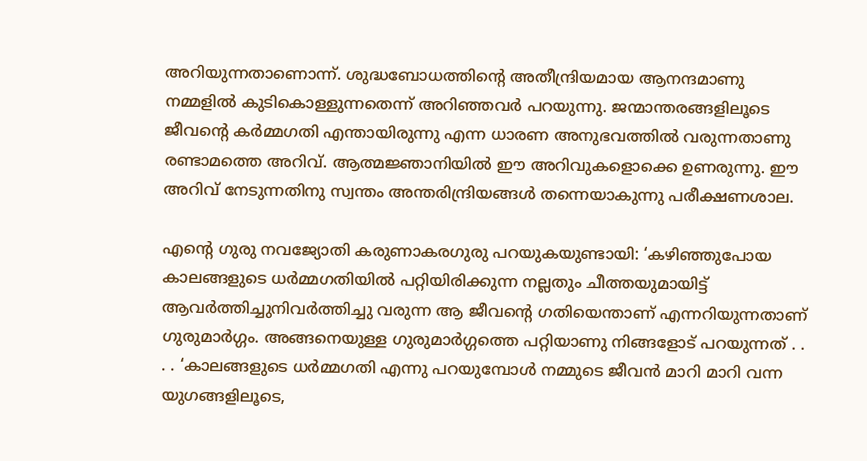അറിയുന്നതാണൊന്ന്. ശുദ്ധബോധത്തിന്റെ അതീന്ദ്രിയമായ ആനന്ദമാണു നമ്മളില്‍ കുടികൊള്ളുന്നതെന്ന് അറിഞ്ഞവര്‍ പറയുന്നു. ജന്മാന്തരങ്ങളിലൂടെ ജീവന്റെ കര്‍മ്മഗതി എന്തായിരുന്നു എന്ന ധാരണ അനുഭവത്തില്‍ വരുന്നതാണു രണ്ടാമത്തെ അറിവ്. ആത്മജ്ഞാനിയില്‍ ഈ അറിവുകളൊക്കെ ഉണരുന്നു. ഈ അറിവ് നേടുന്നതിനു സ്വന്തം അന്തരിന്ദ്രിയങ്ങള്‍ തന്നെയാകുന്നു പരീക്ഷണശാല.

എന്റെ ഗുരു നവജ്യോതി കരുണാകരഗുരു പറയുകയുണ്ടായി: ‘കഴിഞ്ഞുപോയ കാലങ്ങളുടെ ധര്‍മ്മഗതിയില്‍ പറ്റിയിരിക്കുന്ന നല്ലതും ചീത്തയുമായിട്ട് ആവര്‍ത്തിച്ചുനിവര്‍ത്തിച്ചു വരുന്ന ആ ജീവന്റെ ഗതിയെന്താണ് എന്നറിയുന്നതാണ് ഗുരുമാര്‍ഗ്ഗം. അങ്ങനെയുള്ള ഗുരുമാര്‍ഗ്ഗത്തെ പറ്റിയാണു നിങ്ങളോട് പറയുന്നത് . . . . ‘കാലങ്ങളുടെ ധര്‍മ്മഗതി എന്നു പറയുമ്പോള്‍ നമ്മുടെ ജീവന്‍ മാറി മാറി വന്ന യുഗങ്ങളിലൂടെ,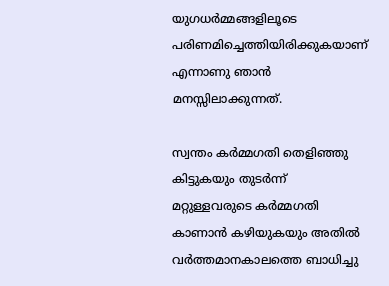യുഗധര്‍മ്മങ്ങളിലൂടെ പരിണമിച്ചെത്തിയിരിക്കുകയാണ് എന്നാണു ഞാന്‍ മനസ്സിലാക്കുന്നത്.

സ്വന്തം കര്‍മ്മഗതി തെളിഞ്ഞു കിട്ടുകയും തുടര്‍ന്ന് മറ്റുള്ളവരുടെ കര്‍മ്മഗതി കാണാന്‍ കഴിയുകയും അതില്‍ വര്‍ത്തമാനകാലത്തെ ബാധിച്ചു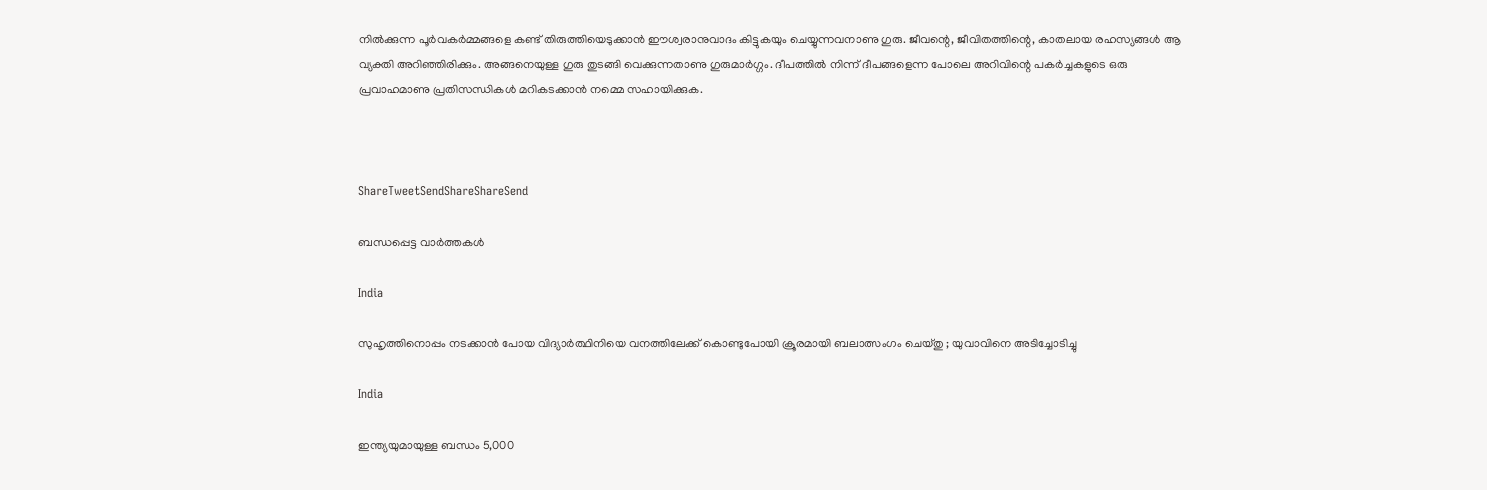നില്‍ക്കുന്ന പൂര്‍വകര്‍മ്മങ്ങളെ കണ്ട് തിരുത്തിയെടുക്കാന്‍ ഈശ്വരാനുവാദം കിട്ടുകയും ചെയ്യുന്നവനാണു ഗുരു. ജീവന്റെ, ജീവിതത്തിന്റെ, കാതലായ രഹസ്യങ്ങള്‍ ആ വ്യക്തി അറിഞ്ഞിരിക്കും. അങ്ങനെയുള്ള ഗുരു തുടങ്ങി വെക്കുന്നതാണു ഗുരുമാര്‍ഗ്ഗം. ദീപത്തില്‍ നിന്ന് ദീപങ്ങളെന്ന പോലെ അറിവിന്റെ പകര്‍ച്ചകളുടെ ഒരു പ്രവാഹമാണു പ്രതിസന്ധികള്‍ മറികടക്കാന്‍ നമ്മെ സഹായിക്കുക.



ShareTweetSendShareShareSend

ബന്ധപ്പെട്ട വാര്‍ത്തകള്‍

India

സുഹൃത്തിനൊപ്പം നടക്കാൻ പോയ വിദ്യാർത്ഥിനിയെ വനത്തിലേക്ക് കൊണ്ടുപോയി ക്രൂരമായി ബലാത്സംഗം ചെയ്തു ; യുവാവിനെ അടിച്ചോടിച്ചു

India

ഇന്ത്യയുമായുള്ള ബന്ധം 5,000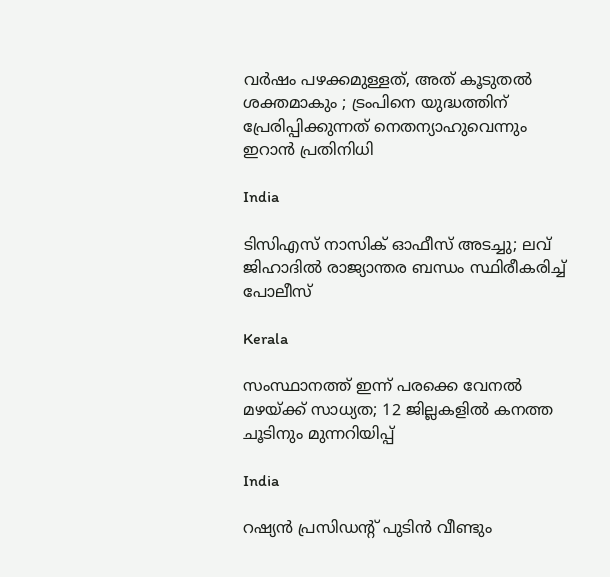വർഷം പഴക്കമുള്ളത്, അത് കൂടുതൽ ശക്തമാകും ; ട്രംപിനെ യുദ്ധത്തിന് പ്രേരിപ്പിക്കുന്നത് നെതന്യാഹുവെന്നും ഇറാൻ പ്രതിനിധി

India

ടിസിഎസ് നാസിക് ഓഫീസ് അടച്ചു; ലവ് ജിഹാദിൽ രാജ്യാന്തര ബന്ധം സ്ഥിരീകരിച്ച് പോലീസ്

Kerala

സംസ്ഥാനത്ത് ഇന്ന് പരക്കെ വേനൽ മഴയ്‌ക്ക് സാധ്യത; 12 ജില്ലകളിൽ കനത്ത ചൂടിനും മുന്നറിയിപ്പ്

India

റഷ്യൻ പ്രസിഡന്റ് പുടിൻ വീണ്ടും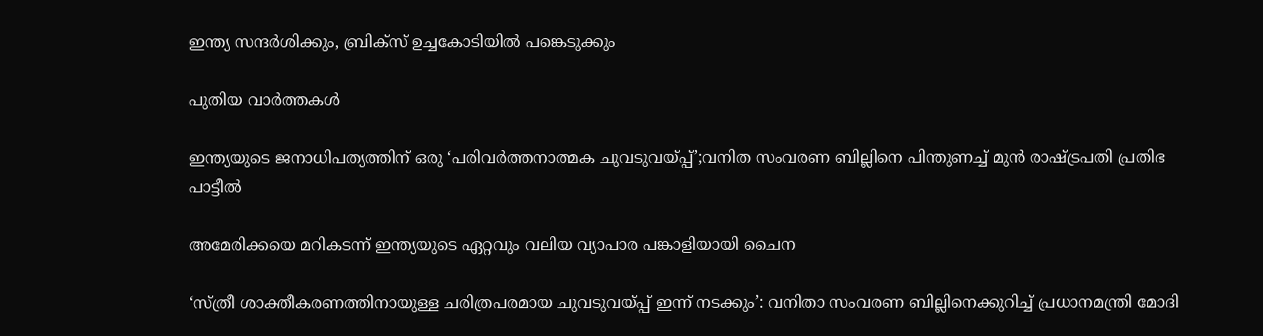ഇന്ത്യ സന്ദർശിക്കും, ബ്രിക്സ് ഉച്ചകോടിയിൽ പങ്കെടുക്കും

പുതിയ വാര്‍ത്തകള്‍

ഇന്ത്യയുടെ ജനാധിപത്യത്തിന് ഒരു ‘പരിവർത്തനാത്മക ചുവടുവയ്‌പ്പ്’;വനിത സംവരണ ബില്ലിനെ പിന്തുണച്ച് മുൻ രാഷ്‌ട്രപതി പ്രതിഭ പാട്ടീൽ

അമേരിക്കയെ മറികടന്ന് ഇന്ത്യയുടെ ഏറ്റവും വലിയ വ്യാപാര പങ്കാളിയായി ചൈന

‘സ്ത്രീ ശാക്തീകരണത്തിനായുള്ള ചരിത്രപരമായ ചുവടുവയ്‌പ്പ് ഇന്ന് നടക്കും’: വനിതാ സംവരണ ബില്ലിനെക്കുറിച്ച് പ്രധാനമന്ത്രി മോദി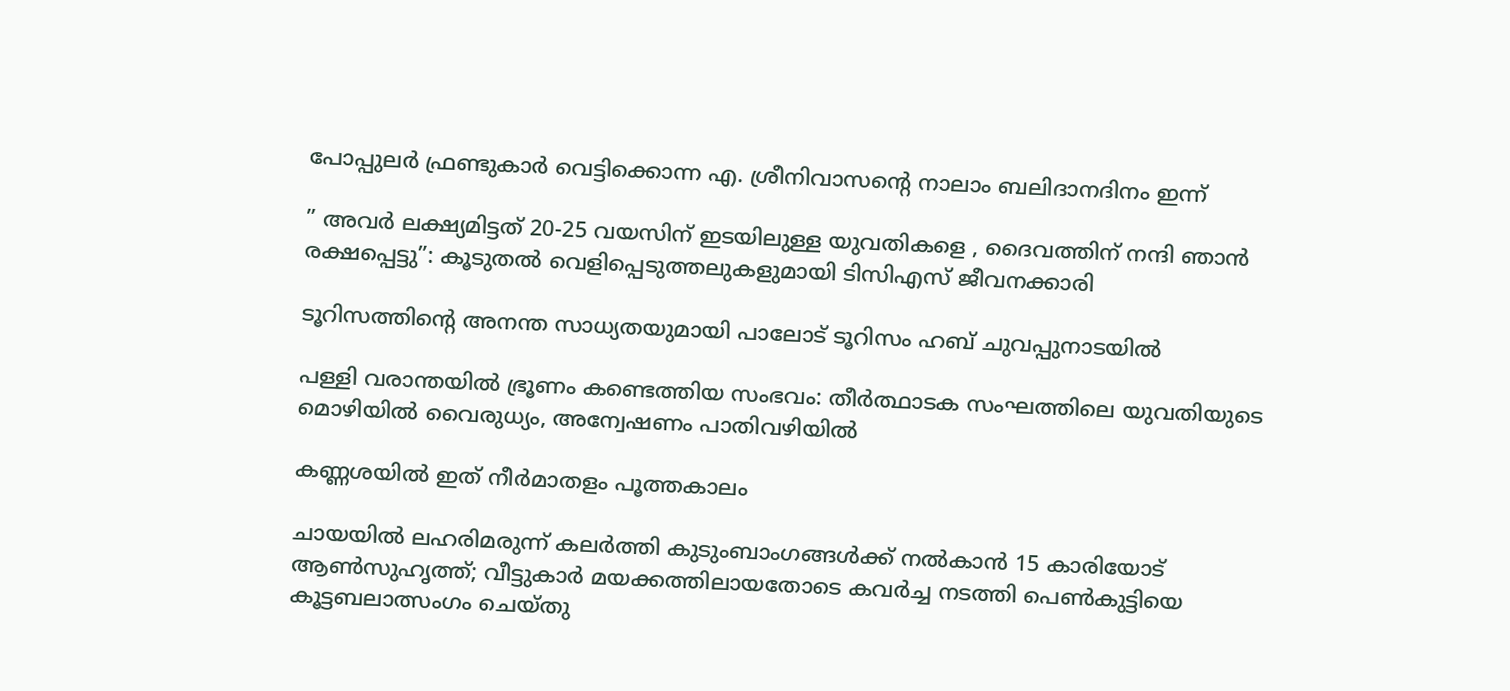പോപ്പുലര്‍ ഫ്രണ്ടുകാര്‍ വെട്ടിക്കൊന്ന എ. ശ്രീനിവാസന്റെ നാലാം ബലിദാനദിനം ഇന്ന്

” അവർ ലക്ഷ്യമിട്ടത് 20-25 വയസിന് ഇടയിലുള്ള യുവതികളെ , ദൈവത്തിന് നന്ദി ഞാൻ രക്ഷപ്പെട്ടു”: കൂടുതൽ വെളിപ്പെടുത്തലുകളുമായി ടിസിഎസ് ജീവനക്കാരി

ടൂറിസത്തിന്റെ അനന്ത സാധ്യതയുമായി പാലോട് ടൂറിസം ഹബ് ചുവപ്പുനാടയില്‍

പള്ളി വരാന്തയിൽ ഭ്രൂണം കണ്ടെത്തിയ സംഭവം: തീർത്ഥാടക സംഘത്തിലെ യുവതിയുടെ മൊഴിയിൽ വൈരുധ്യം, അന്വേഷണം പാതിവഴിയിൽ

കണ്ണശയില്‍ ഇത് നീര്‍മാതളം പൂത്തകാലം

ചായയിൽ ലഹരിമരുന്ന് കലർത്തി കുടുംബാംഗങ്ങൾക്ക് നൽകാൻ 15 കാരിയോട് ആൺസുഹൃത്ത്; വീട്ടുകാർ മയക്കത്തിലായതോടെ കവർച്ച നടത്തി പെൺകുട്ടിയെ കൂട്ടബലാത്സംഗം ചെയ്തു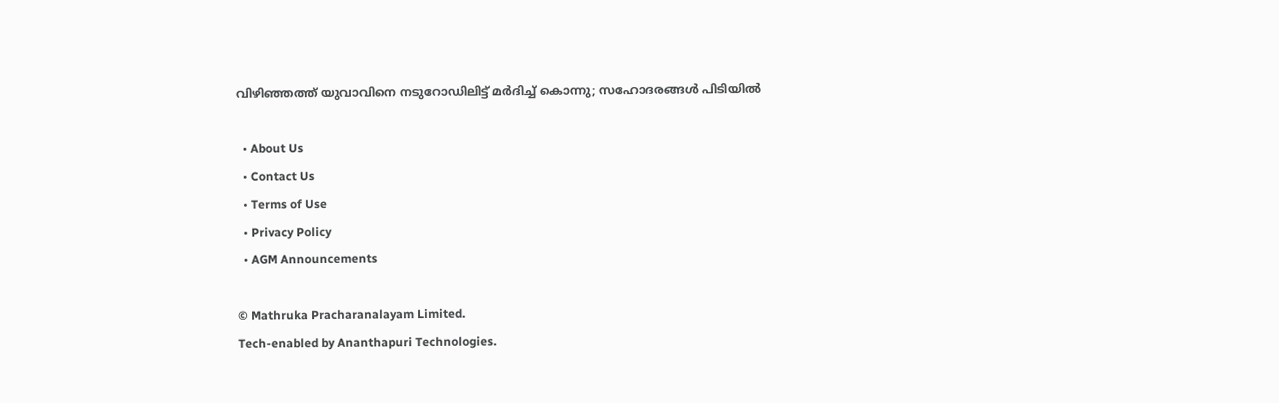വിഴിഞ്ഞത്ത് യുവാവിനെ നടുറോഡിലിട്ട് മർദിച്ച് കൊന്നു; സഹോദരങ്ങൾ പിടിയിൽ

  • About Us
  • Contact Us
  • Terms of Use
  • Privacy Policy
  • AGM Announcements

© Mathruka Pracharanalayam Limited.
Tech-enabled by Ananthapuri Technologies.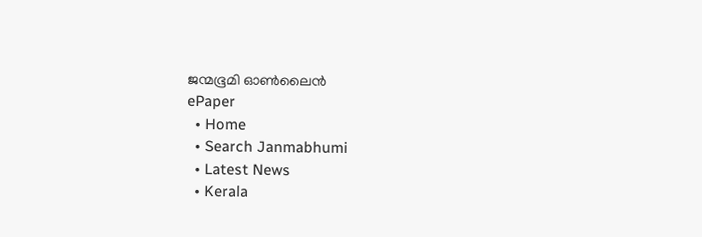ജന്മഭൂമി ഓണ്‍ലൈന്‍
ePaper
  • Home
  • Search Janmabhumi
  • Latest News
  • Kerala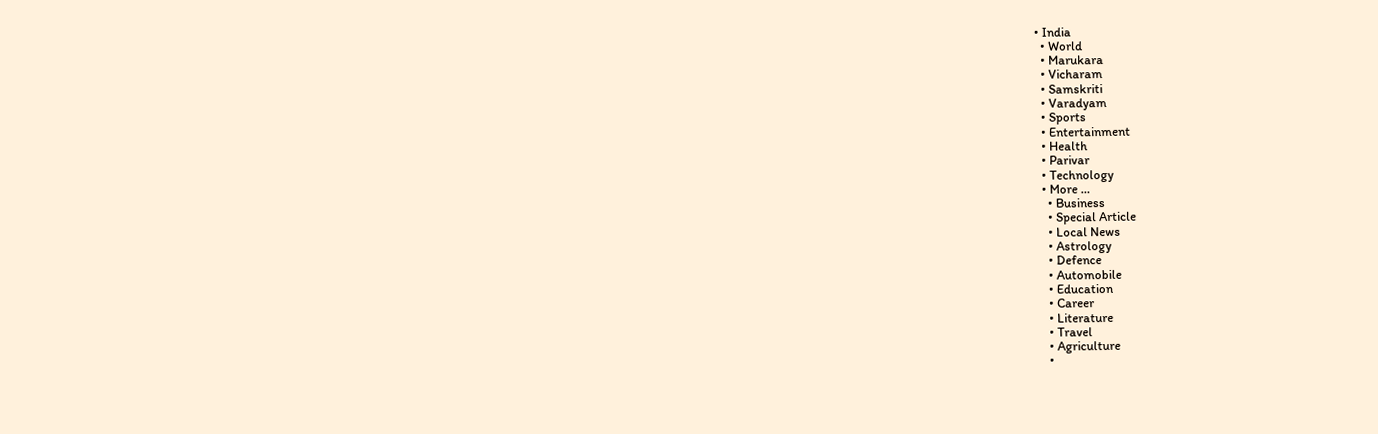• India
  • World
  • Marukara
  • Vicharam
  • Samskriti
  • Varadyam
  • Sports
  • Entertainment
  • Health
  • Parivar
  • Technology
  • More …
    • Business
    • Special Article
    • Local News
    • Astrology
    • Defence
    • Automobile
    • Education
    • Career
    • Literature
    • Travel
    • Agriculture
    •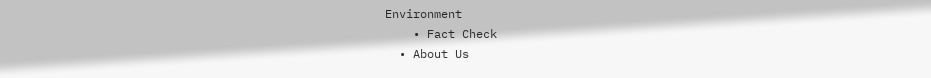Environment
    • Fact Check
  • About Us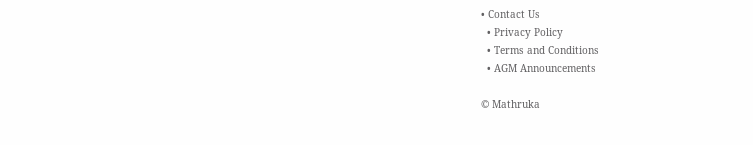• Contact Us
  • Privacy Policy
  • Terms and Conditions
  • AGM Announcements

© Mathruka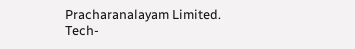Pracharanalayam Limited.
Tech-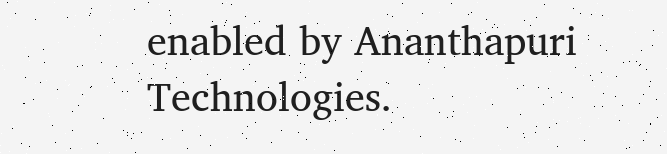enabled by Ananthapuri Technologies.